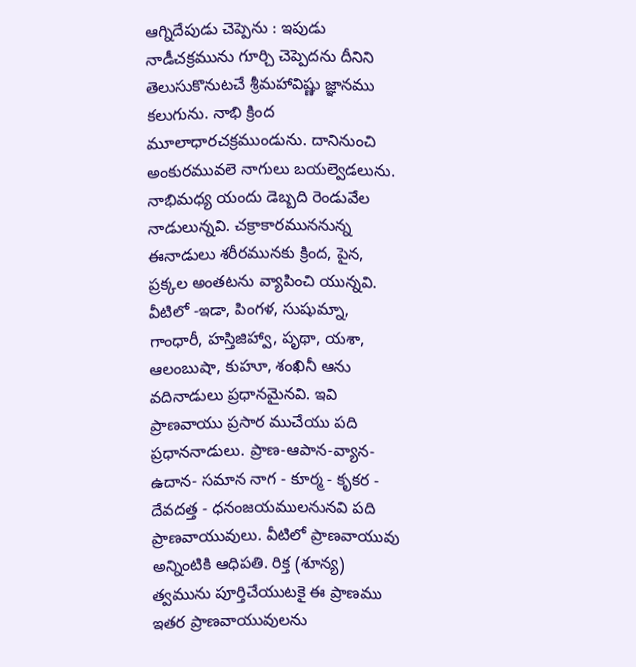ఆగ్నిదేపుడు చెప్పెను : ఇపుడు నాడీచక్రమును గూర్చి చెప్పెదను దీనిని తెలుసుకొనుటచే శ్రీమహావిష్ణు జ్ఞానము కలుగును. నాభి క్రింద మూలాధారచక్రముండును. దానినుంచి అంకురమువలె నాగులు బయల్వెడలును. నాభిమధ్య యందు డెబ్బది రెండువేల నాడులున్నవి. చక్రాకారముననున్న ఈనాడులు శరీరమునకు క్రింద, పైన, ప్రక్కల అంతటను వ్యాపించి యున్నవి. వీటిలో -ఇడా, పింగళ, సుషుమ్నా, గాంధారీ, హస్తిజిహ్వా, పృథా, యశా, ఆలంబుషా, కుహూ, శంఖినీ ఆను వదినాడులు ప్రధానమైనవి. ఇవి ప్రాణవాయు ప్రసార ముచేయు పది ప్రధాననాడులు. ప్రాణ-ఆపాన-వ్యాన-ఉదాన- సమాన నాగ - కూర్మ - కృకర - దేవదత్త - ధనంజయములనునవి పది ప్రాణవాయువులు. వీటిలో ప్రాణవాయువు అన్నింటికి ఆధిపతి. రిక్త (శూన్య) త్వమును పూర్తిచేయుటకై ఈ ప్రాణము ఇతర ప్రాణవాయువులను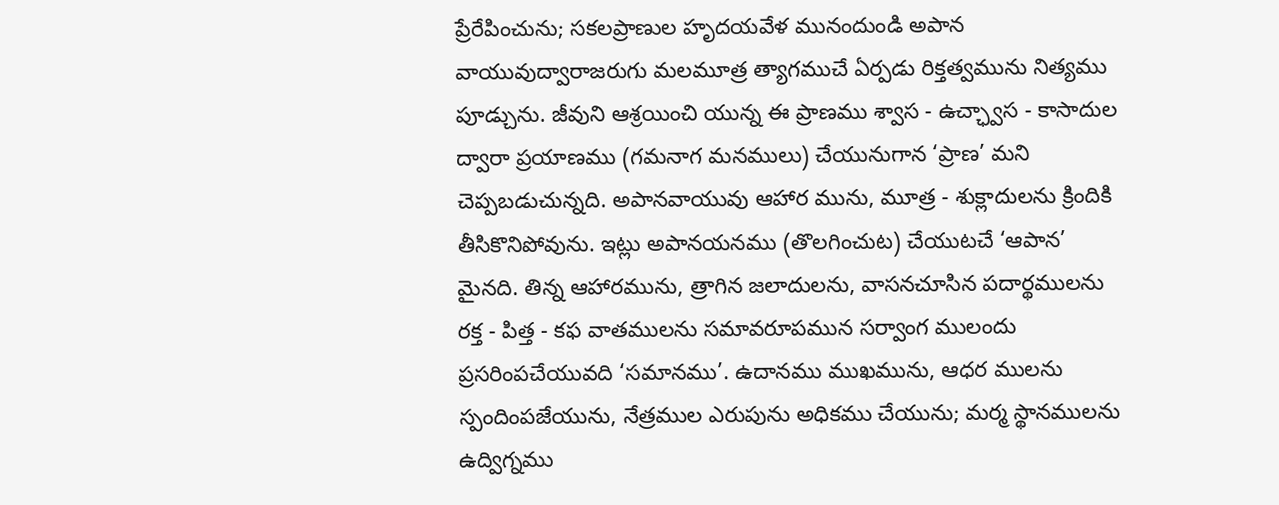ప్రేరేపించును; సకలప్రాణుల హృదయవేళ మునందుండి అపాన వాయువుద్వారాజరుగు మలమూత్ర త్యాగముచే ఏర్పడు రిక్తత్వమును నిత్యము పూడ్చును. జీవుని ఆశ్రయించి యున్న ఈ ప్రాణము శ్వాస - ఉచ్ఛ్వాస - కాసాదుల ద్వారా ప్రయాణము (గమనాగ మనములు) చేయునుగాన ‘ప్రాణ’ మని చెప్పబడుచున్నది. అపానవాయువు ఆహార మును, మూత్ర - శుక్లాదులను క్రిందికి తీసికొనిపోవును. ఇట్లు అపానయనము (తొలగించుట) చేయుటచే ‘ఆపాన’ మైనది. తిన్న ఆహారమును, త్రాగిన జలాదులను, వాసనచూసిన పదార్థములను రక్త - పిత్త - కఫ వాతములను సమావరూపమున సర్వాంగ ములందు ప్రసరింపచేయువది ‘సమానము’. ఉదానము ముఖమును, ఆధర ములను స్పందింపజేయును, నేత్రముల ఎరుపును అధికము చేయును; మర్మ స్థానములను ఉద్విగ్నము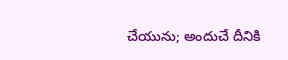చేయును; అందుచే దీనికి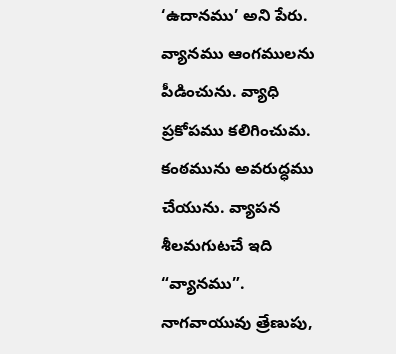‘ఉదానము’ అని పేరు. వ్యానము ఆంగములను పీడించును. వ్యాధి ప్రకోపము కలిగించుమ. కంఠమును అవరుద్ధము చేయును. వ్యాపన శీలమగుటచే ఇది “వ్యానము”. నాగవాయువు త్రేణుపు,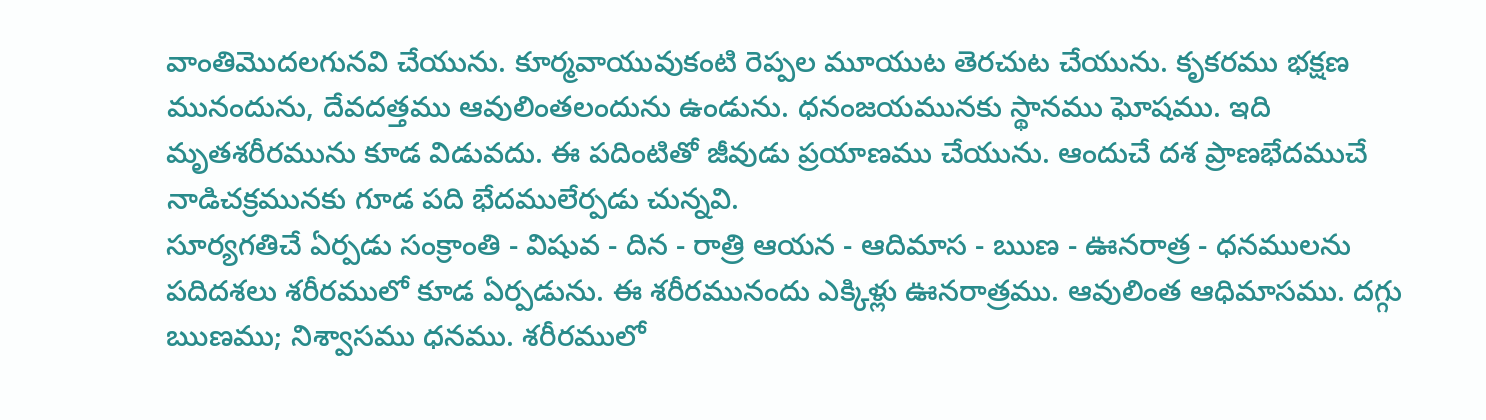వాంతిమొదలగునవి చేయును. కూర్మవాయువుకంటి రెప్పల మూయుట తెరచుట చేయును. కృకరము భక్షణ మునందును, దేవదత్తము ఆవులింతలందును ఉండును. ధనంజయమునకు స్థానము ఘోషము. ఇది మృతశరీరమును కూడ విడువదు. ఈ పదింటితో జీవుడు ప్రయాణము చేయును. ఆందుచే దశ ప్రాణభేదముచే నాడిచక్రమునకు గూడ పది భేదములేర్పడు చున్నవి.
సూర్యగతిచే ఏర్పడు సంక్రాంతి - విషువ - దిన - రాత్రి ఆయన - ఆదిమాస - ఋణ - ఊనరాత్ర - ధనములను పదిదశలు శరీరములో కూడ ఏర్పడును. ఈ శరీరమునందు ఎక్కిళ్లు ఊనరాత్రము. ఆవులింత ఆధిమాసము. దగ్గు ఋణము; నిశ్వాసము ధనము. శరీరములో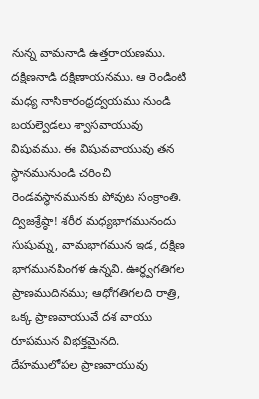నున్న వామనాడి ఉత్తరాయణము. దక్షిణనాడి దక్షిణాయనము. ఆ రెండింటి మధ్య నాసికారంధ్రద్వయము నుండి బయల్వెడలు శ్వాసవాయువు విషువము. ఈ విషువవాయువు తన స్థానమునుండి చరించి రెండవస్థానమునకు పోవుట సంక్రాంతి. ద్విజశ్రేష్ఠా! శరీర మధ్యభాగమునందు సుషుమ్న, వామభాగమున ఇడ, దక్షిణ భాగమునపింగళ ఉన్నవి. ఊర్ధ్వగతిగల ప్రాణముదినము; ఆధోగతిగలది రాత్రి, ఒక్క ప్రాణవాయువే దశ వాయు రూపమున విభక్తమైనది. దేహములోపల ప్రాణవాయువు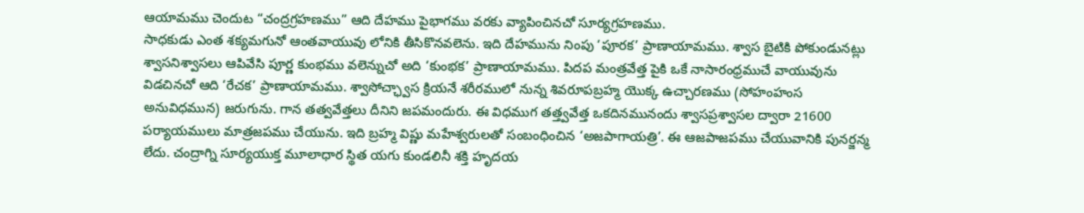ఆయామము చెందుట “చంద్రగ్రహణము” ఆది దేహము పైభాగము వరకు వ్యాపించినచో సూర్యగ్రహణము.
సాధకుడు ఎంత శక్యమగునో ఆంతవాయువు లోనికి తీసికొనవలెను. ఇది దేహమును నింపు ‘పూరక’ ప్రాణాయామము. శ్వాస బైటికి పోకుండునట్లు శ్వాసనిశ్వాసలు ఆపివేసి పూర్ణ కుంభము వలెన్నుచో అది ‘కుంభక’ ప్రాణాయామము. పిదప మంత్రవేత్త పైకి ఒకే నాసారంధ్రముచే వాయువును విడచినచో ఆది ‘రేచక’ ప్రాణాయామము. శ్వాసోచ్ఛ్వాస క్రియనే శరీరములో నున్న శివరూపబ్రహ్మ యొక్క ఉచ్చారణము (సోహంహంస అనువిధమున) జరుగును. గాన తత్వవేత్తలు దీనిని జపమందురు. ఈ విధముగ తత్త్వవేత్త ఒకదినమునందు శ్వాసప్రశ్వాసల ద్వారా 21600 పర్యాయములు మాత్రజపము చేయును. ఇది బ్రహ్మ విష్ణు మహేశ్వరులతో సంబంధించిన ‘అజపాగాయత్రి’. ఈ ఆజపాజపము చేయువానికి పునర్జన్మ లేదు. చంద్రాగ్ని సూర్యయుక్త మూలాధార స్థిత యగు కుండలినీ శక్తి హృదయ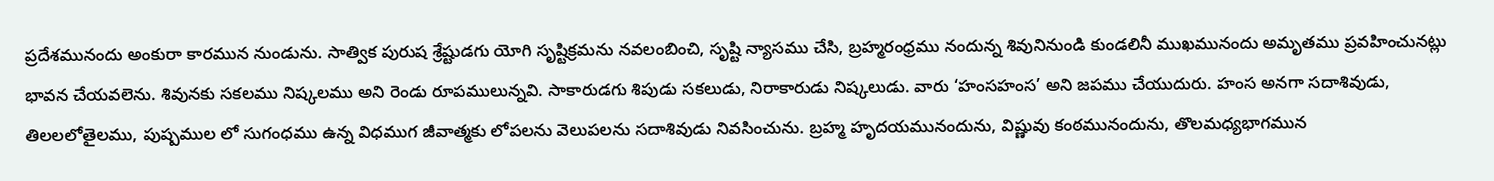ప్రదేశమునందు అంకురా కారమున నుండును. సాత్విక పురుష శ్రేష్టుడగు యోగి సృష్టిక్రమను నవలంబించి, సృష్టి న్యాసము చేసి, బ్రహ్మరంధ్రము నందున్న శివునినుండి కుండలినీ ముఖమునందు అమృతము ప్రవహించునట్లు భావన చేయవలెను. శివునకు సకలము నిష్కలము అని రెండు రూపములున్నవి. సాకారుడగు శిపుడు సకలుడు, నిరాకారుడు నిష్కలుడు. వారు ‘హంసహంస’ అని జపము చేయుదురు. హంస అనగా సదాశివుడు, తిలలలోతైలము, పుష్పముల లో సుగంధము ఉన్న విధముగ జీవాత్మకు లోపలను వెలుపలను సదాశివుడు నివసించును. బ్రహ్మ హృదయమునందును, విష్ణువు కంఠమునందును, తొలమధ్యభాగమున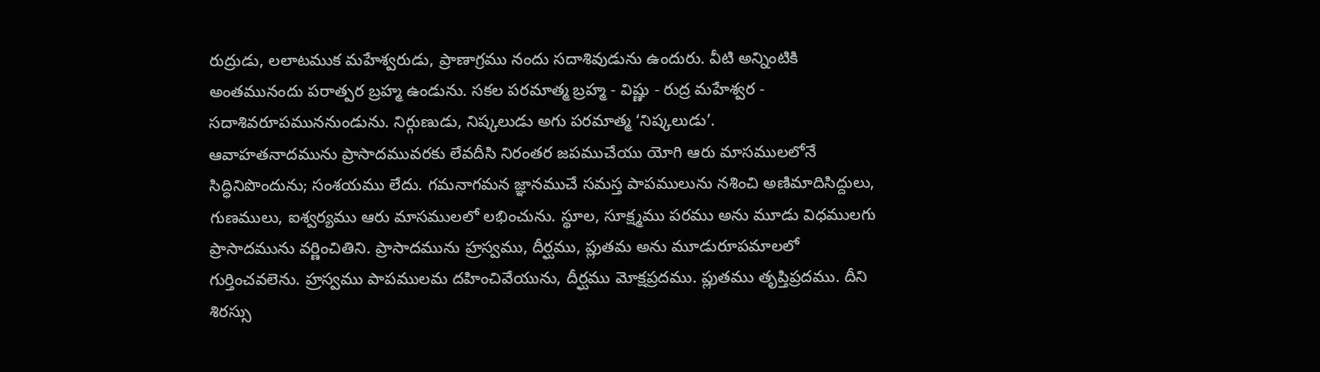రుద్రుడు, లలాటముక మహేశ్వరుడు, ప్రాణాగ్రము నందు సదాశివుడును ఉందురు. వీటి అన్నింటికి అంతమునందు పరాత్పర బ్రహ్మ ఉండును. సకల పరమాత్మ బ్రహ్మ - విష్ణు - రుద్ర మహేశ్వర - సదాశివరూపముననుండును. నిర్గుణుడు, నిష్కలుడు అగు పరమాత్మ ‘నిష్కలుడు’.
ఆవాహతనాదమును ప్రాసాదమువరకు లేవదీసి నిరంతర జపముచేయు యోగి ఆరు మాసములలోనే సిద్ధినిపొందును; సంశయము లేదు. గమనాగమన జ్ఞానముచే సమస్త పాపములును నశించి అణిమాదిసిద్దులు, గుణములు, ఐశ్వర్యము ఆరు మాసములలో లభించును. స్థూల, సూక్ష్మము పరము అను మూడు విధములగు ప్రాసాదమును వర్ణించితిని. ప్రాసాదమును హ్రస్వము, దీర్ఘము, ప్లుతమ అను మూడురూపమాలలో గుర్తించవలెను. హ్రస్వము పాపములమ దహించివేయును, దీర్ఘము మోక్షప్రదము. ప్లుతము తృప్తిప్రదము. దీని శిరస్సు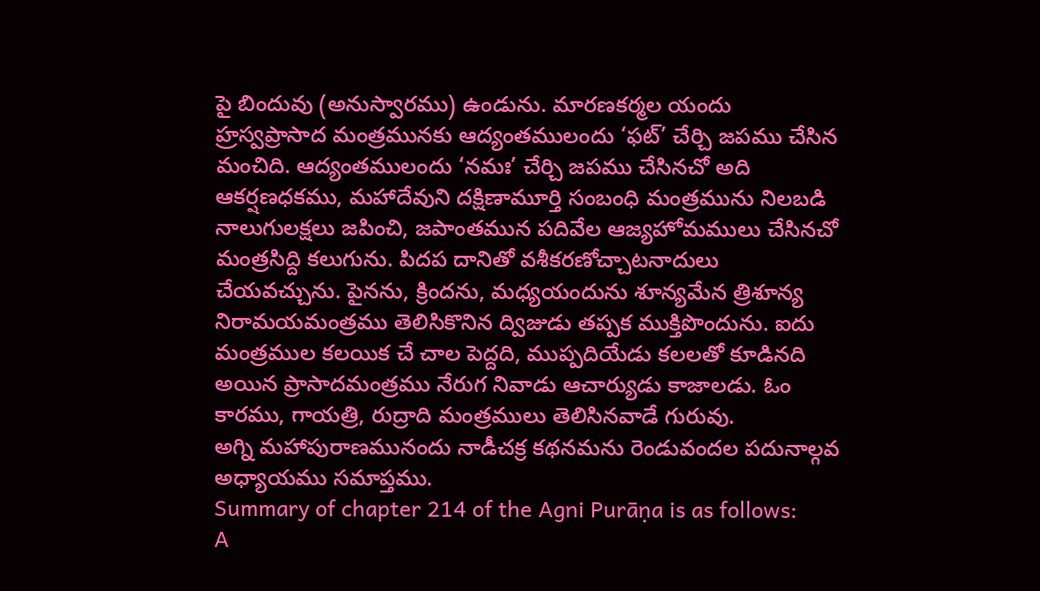పై బిందువు (అనుస్వారము) ఉండును. మారణకర్మల యందు హ్రస్వప్రాసాద మంత్రమునకు ఆద్యంతములందు ‘ఫట్’ చేర్చి జపము చేసిన మంచిది. ఆద్యంతములందు ‘నమః’ చేర్చి జపము చేసినచో అది ఆకర్షణధకము, మహాదేవుని దక్షిణామూర్తి సంబంధి మంత్రమును నిలబడి నాలుగులక్షలు జపించి, జపాంతమున పదివేల ఆజ్యహోమములు చేసినచో మంత్రసిద్ది కలుగును. పిదప దానితో వశీకరణోచ్చాటనాదులు చేయవచ్చును. పైనను, క్రిందను, మధ్యయందును శూన్యమేన త్రిశూన్య నిరామయమంత్రము తెలిసికొనిన ద్విజుడు తప్పక ముక్తిపొందును. ఐదు మంత్రముల కలయిక చే చాల పెద్దది, ముప్పదియేడు కలలతో కూడినది అయిన ప్రాసాదమంత్రము నేరుగ నివాడు ఆచార్యుడు కాజాలడు. ఓం కారము, గాయత్రి, రుద్రాది మంత్రములు తెలిసినవాడే గురువు.
అగ్ని మహాపురాణమునందు నాడీచక్ర కథనమను రెండువందల పదునాల్గవ అధ్యాయము సమాప్తము.
Summary of chapter 214 of the Agni Purāṇa is as follows:
A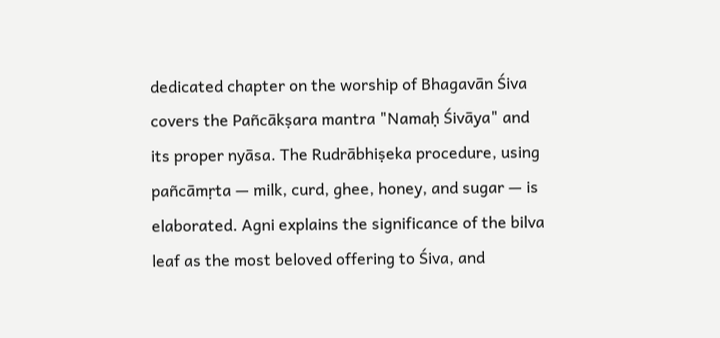dedicated chapter on the worship of Bhagavān Śiva covers the Pañcākṣara mantra "Namaḥ Śivāya" and its proper nyāsa. The Rudrābhiṣeka procedure, using pañcāmṛta — milk, curd, ghee, honey, and sugar — is elaborated. Agni explains the significance of the bilva leaf as the most beloved offering to Śiva, and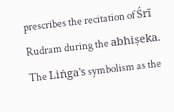prescribes the recitation of Śrī Rudram during the abhiṣeka. The Liṅga's symbolism as the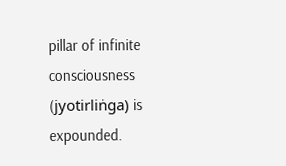pillar of infinite consciousness (jyotirliṅga) is expounded.